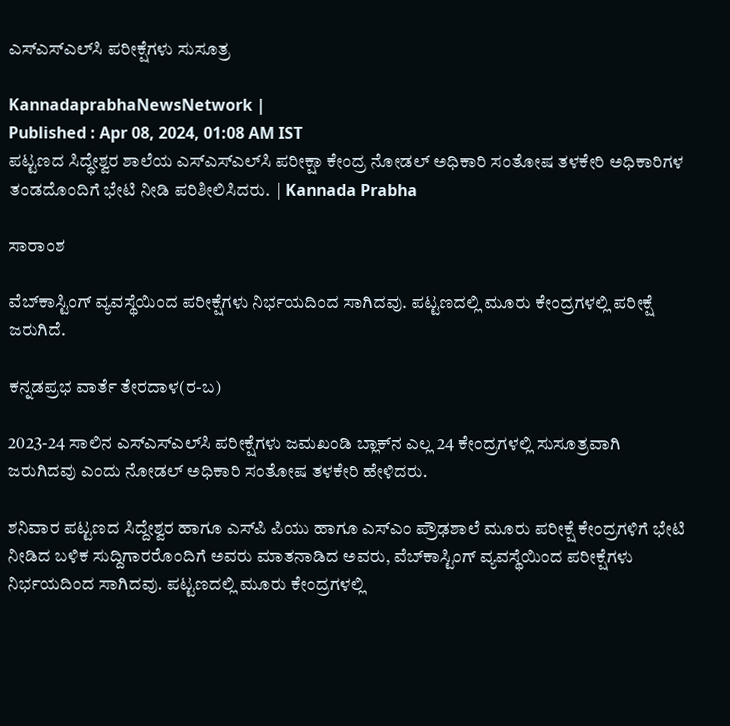ಎಸ್‌ಎಸ್‌ಎಲ್‌ಸಿ ಪರೀಕ್ಷೆಗಳು ಸುಸೂತ್ರ

KannadaprabhaNewsNetwork |
Published : Apr 08, 2024, 01:08 AM IST
ಪಟ್ಟಣದ ಸಿದ್ಧೇಶ್ವರ ಶಾಲೆಯ ಎಸ್‌ಎಸ್‌ಎಲ್‌ಸಿ ಪರೀಕ್ಷಾ ಕೇಂದ್ರ ನೋಡಲ್ ಅಧಿಕಾರಿ ಸಂತೋಷ ತಳಕೇರಿ ಅಧಿಕಾರಿಗಳ ತಂಡದೊಂದಿಗೆ ಭೇಟಿ ನೀಡಿ ಪರಿಶೀಲಿಸಿದರು.  | Kannada Prabha

ಸಾರಾಂಶ

ವೆಬ್‌ಕಾಸ್ಟಿಂಗ್ ವ್ಯವಸ್ಥೆಯಿಂದ ಪರೀಕ್ಷೆಗಳು ನಿರ್ಭಯದಿಂದ ಸಾಗಿದವು. ಪಟ್ಟಣದಲ್ಲಿ ಮೂರು ಕೇಂದ್ರಗಳಲ್ಲಿ ಪರೀಕ್ಷೆ ಜರುಗಿದೆ.

ಕನ್ನಡಪ್ರಭ ವಾರ್ತೆ ತೇರದಾಳ(ರ-ಬ)

2023-24 ಸಾಲಿನ ಎಸ್‌ಎಸ್‌ಎಲ್‌ಸಿ ಪರೀಕ್ಷೆಗಳು ಜಮಖಂಡಿ ಬ್ಲಾಕ್‌ನ ಎಲ್ಲ 24 ಕೇಂದ್ರಗಳಲ್ಲಿ ಸುಸೂತ್ರವಾಗಿ ಜರುಗಿದವು ಎಂದು ನೋಡಲ್ ಅಧಿಕಾರಿ ಸಂತೋಷ ತಳಕೇರಿ ಹೇಳಿದರು.

ಶನಿವಾರ ಪಟ್ಟಣದ ಸಿದ್ದೇಶ್ವರ ಹಾಗೂ ಎಸ್‌ಪಿ ಪಿಯು ಹಾಗೂ ಎಸ್‌ಎಂ ಪ್ರೌಢಶಾಲೆ ಮೂರು ಪರೀಕ್ಷೆ ಕೇಂದ್ರಗಳಿಗೆ ಭೇಟಿ ನೀಡಿದ ಬಳಿಕ ಸುದ್ದಿಗಾರರೊಂದಿಗೆ ಅವರು ಮಾತನಾಡಿದ ಅವರು, ವೆಬ್‌ಕಾಸ್ಟಿಂಗ್ ವ್ಯವಸ್ಥೆಯಿಂದ ಪರೀಕ್ಷೆಗಳು ನಿರ್ಭಯದಿಂದ ಸಾಗಿದವು. ಪಟ್ಟಣದಲ್ಲಿ ಮೂರು ಕೇಂದ್ರಗಳಲ್ಲಿ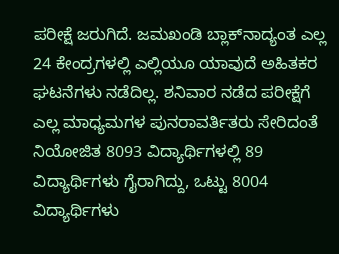ಪರೀಕ್ಷೆ ಜರುಗಿದೆ. ಜಮಖಂಡಿ ಬ್ಲಾಕ್‌ನಾದ್ಯಂತ ಎಲ್ಲ 24 ಕೇಂದ್ರಗಳಲ್ಲಿ ಎಲ್ಲಿಯೂ ಯಾವುದೆ ಅಹಿತಕರ ಘಟನೆಗಳು ನಡೆದಿಲ್ಲ. ಶನಿವಾರ ನಡೆದ ಪರೀಕ್ಷೆಗೆ ಎಲ್ಲ ಮಾಧ್ಯಮಗಳ ಪುನರಾವರ್ತಿತರು ಸೇರಿದಂತೆ ನಿಯೋಜಿತ 8093 ವಿದ್ಯಾರ್ಥಿಗಳಲ್ಲಿ 89 ವಿದ್ಯಾರ್ಥಿಗಳು ಗೈರಾಗಿದ್ದು, ಒಟ್ಟು 8004 ವಿದ್ಯಾರ್ಥಿಗಳು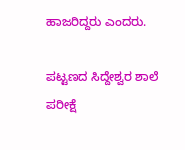ಹಾಜರಿದ್ದರು ಎಂದರು.

ಪಟ್ಟಣದ ಸಿದ್ದೇಶ್ವರ ಶಾಲೆ ಪರೀಕ್ಷೆ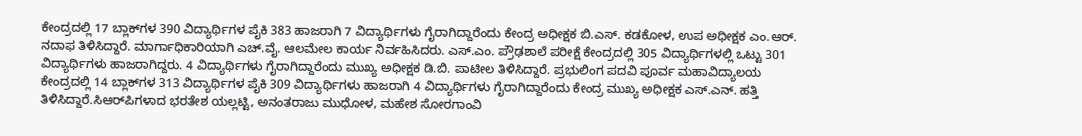ಕೇಂದ್ರದಲ್ಲಿ 17 ಬ್ಲಾಕ್‌ಗಳ 390 ವಿದ್ಯಾರ್ಥಿಗಳ ಪೈಕಿ 383 ಹಾಜರಾಗಿ 7 ವಿದ್ಯಾರ್ಥಿಗಳು ಗೈರಾಗಿದ್ದಾರೆಂದು ಕೇಂದ್ರ ಅಧೀಕ್ಷಕ ಬಿ.ಎಸ್. ಕಡಕೋಳ, ಉಪ ಅಧೀಕ್ಷಕ ಎಂ.ಆರ್. ನದಾಫ ತಿಳಿಸಿದ್ದಾರೆ. ಮಾರ್ಗಾಧಿಕಾರಿಯಾಗಿ ಎಚ್.ವೈ. ಆಲಮೇಲ ಕಾರ್ಯ ನಿರ್ವಹಿಸಿದರು. ಎಸ್.ಎಂ. ಪ್ರೌಢಶಾಲೆ ಪರೀಕ್ಷೆ ಕೇಂದ್ರದಲ್ಲಿ 305 ವಿದ್ಯಾರ್ಥಿಗಳಲ್ಲಿ ಒಟ್ಟು 301 ವಿದ್ಯಾರ್ಥಿಗಳು ಹಾಜರಾಗಿದ್ದರು. 4 ವಿದ್ಯಾರ್ಥಿಗಳು ಗೈರಾಗಿದ್ದಾರೆಂದು ಮುಖ್ಯ ಅಧೀಕ್ಷಕ ಡಿ.ಬಿ. ಪಾಟೀಲ ತಿಳಿಸಿದ್ದಾರೆ. ಪ್ರಭುಲಿಂಗ ಪದವಿ ಪೂರ್ವ ಮಹಾವಿದ್ಯಾಲಯ ಕೇಂದ್ರದಲ್ಲಿ 14 ಬ್ಲಾಕ್‌ಗಳ 313 ವಿದ್ಯಾರ್ಥಿಗಳ ಪೈಕಿ 309 ವಿದ್ಯಾರ್ಥಿಗಳು ಹಾಜರಾಗಿ 4 ವಿದ್ಯಾರ್ಥಿಗಳು ಗೈರಾಗಿದ್ದಾರೆಂದು ಕೇಂದ್ರ ಮುಖ್ಯ ಅಧೀಕ್ಷಕ ಎಸ್.ಎನ್. ಹತ್ತಿ ತಿಳಿಸಿದ್ದಾರೆ.ಸಿಆರ್‌ಪಿಗಳಾದ ಭರತೇಶ ಯಲ್ಲಟ್ಟಿ, ಅನಂತರಾಜು ಮುಧೋಳ, ಮಹೇಶ ಸೋರಗಾಂವಿ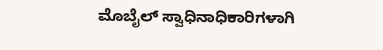ಮೊಬೈಲ್ ಸ್ವಾಧಿನಾಧಿಕಾರಿಗಳಾಗಿ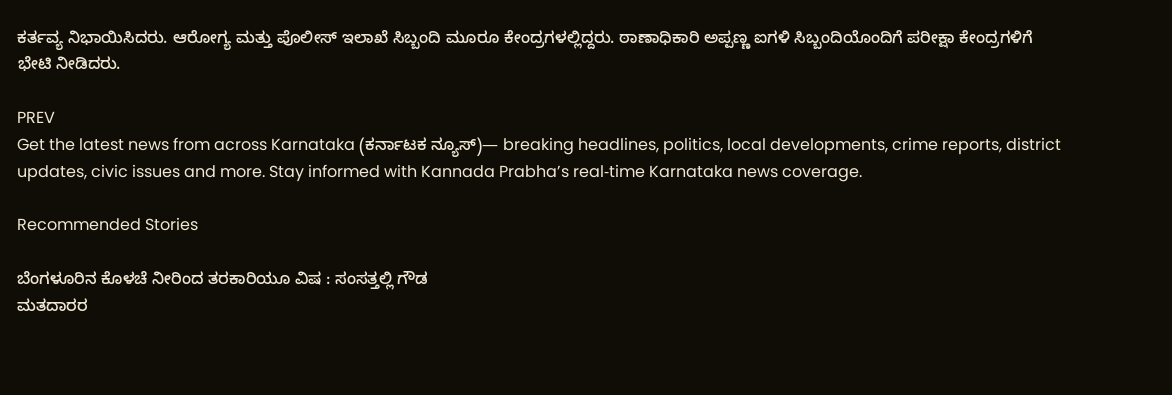ಕರ್ತವ್ಯ ನಿಭಾಯಿಸಿದರು. ಆರೋಗ್ಯ ಮತ್ತು ಪೊಲೀಸ್ ಇಲಾಖೆ ಸಿಬ್ಬಂದಿ ಮೂರೂ ಕೇಂದ್ರಗಳಲ್ಲಿದ್ದರು. ಠಾಣಾಧಿಕಾರಿ ಅಪ್ಪಣ್ಣ ಐಗಳಿ ಸಿಬ್ಬಂದಿಯೊಂದಿಗೆ ಪರೀಕ್ಷಾ ಕೇಂದ್ರಗಳಿಗೆ ಭೇಟಿ ನೀಡಿದರು.

PREV
Get the latest news from across Karnataka (ಕರ್ನಾಟಕ ನ್ಯೂಸ್)— breaking headlines, politics, local developments, crime reports, district updates, civic issues and more. Stay informed with Kannada Prabha’s real‑time Karnataka news coverage.

Recommended Stories

ಬೆಂಗಳೂರಿನ ಕೊಳಚೆ ನೀರಿಂದ ತರಕಾರಿಯೂ ವಿಷ : ಸಂಸತ್ತಲ್ಲಿ ಗೌಡ
ಮತದಾರರ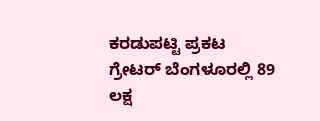ಕರಡುಪಟ್ಟಿ ಪ್ರಕಟ ಗ್ರೇಟರ್‌ ಬೆಂಗಳೂರಲ್ಲಿ 89 ಲಕ್ಷ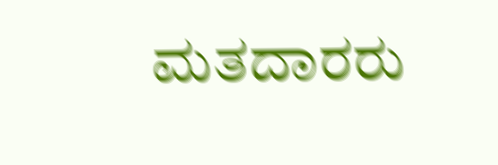ಮತದಾರರು